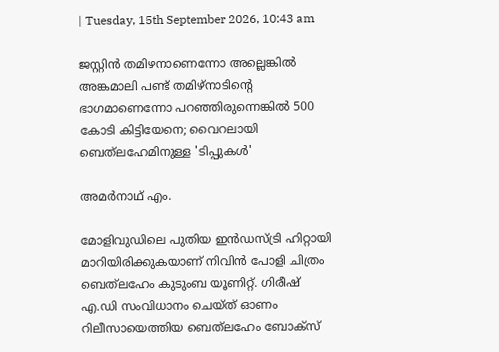| Tuesday, 15th September 2026, 10:43 am

ജസ്റ്റിന്‍ തമിഴനാണെന്നോ അല്ലെങ്കില്‍ അങ്കമാലി പണ്ട് തമിഴ്‌നാടിന്റെ ഭാഗമാണെന്നോ പറഞ്ഞിരുന്നെങ്കില്‍ 500 കോടി കിട്ടിയേനെ; വൈറലായി ബെത്‌ലഹേമിനുള്ള 'ടിപ്പുകള്‍'

അമര്‍നാഥ് എം.

മോളിവുഡിലെ പുതിയ ഇന്‍ഡസ്ട്രി ഹിറ്റായി മാറിയിരിക്കുകയാണ് നിവിന്‍ പോളി ചിത്രം ബെത്‌ലഹേം കുടുംബ യൂണിറ്റ്. ഗിരീഷ് എ.ഡി സംവിധാനം ചെയ്ത് ഓണം റിലീസായെത്തിയ ബെത്‌ലഹേം ബോക്‌സ്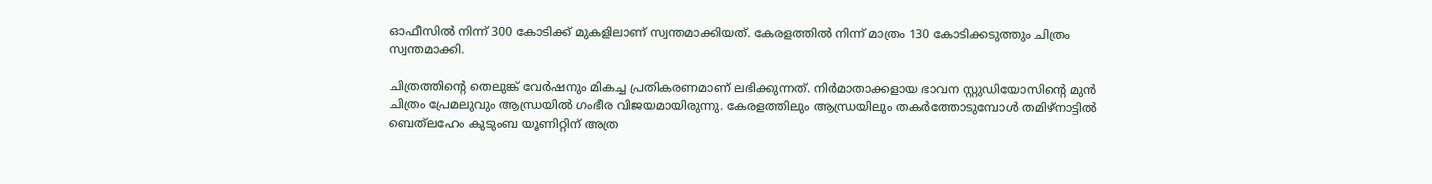ഓഫീസില്‍ നിന്ന് 300 കോടിക്ക് മുകളിലാണ് സ്വന്തമാക്കിയത്. കേരളത്തില്‍ നിന്ന് മാത്രം 130 കോടിക്കടുത്തും ചിത്രം സ്വന്തമാക്കി.

ചിത്രത്തിന്റെ തെലുങ്ക് വേര്‍ഷനും മികച്ച പ്രതികരണമാണ് ലഭിക്കുന്നത്. നിര്‍മാതാക്കളായ ഭാവന സ്റ്റുഡിയോസിന്റെ മുന്‍ ചിത്രം പ്രേമലുവും ആന്ധ്രയില്‍ ഗംഭീര വിജയമായിരുന്നു. കേരളത്തിലും ആന്ധ്രയിലും തകര്‍ത്തോടുമ്പോള്‍ തമിഴ്‌നാട്ടില്‍ ബെത്‌ലഹേം കുടുംബ യൂണിറ്റിന് അത്ര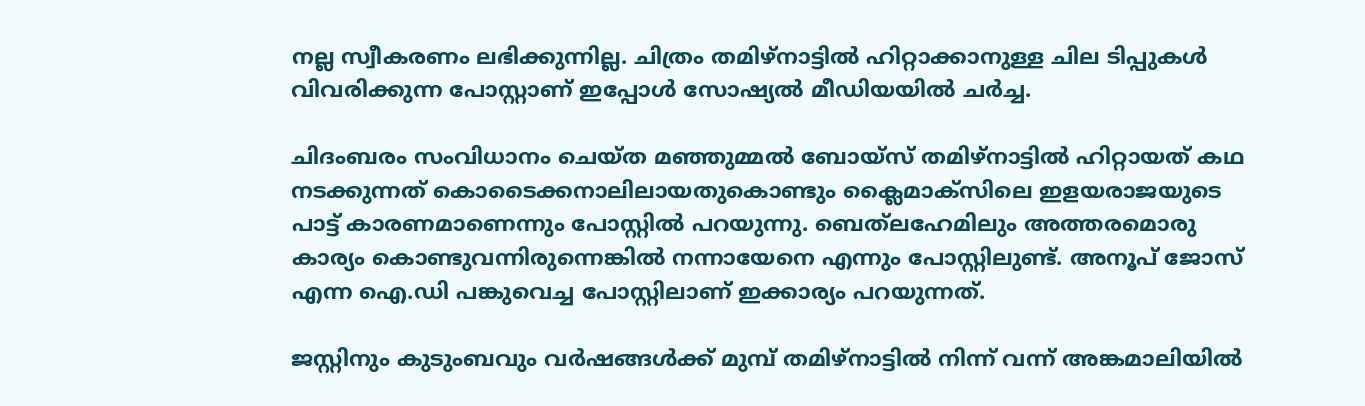നല്ല സ്വീകരണം ലഭിക്കുന്നില്ല. ചിത്രം തമിഴ്‌നാട്ടില്‍ ഹിറ്റാക്കാനുള്ള ചില ടിപ്പുകള്‍ വിവരിക്കുന്ന പോസ്റ്റാണ് ഇപ്പോള്‍ സോഷ്യല്‍ മീഡിയയില്‍ ചര്‍ച്ച.

ചിദംബരം സംവിധാനം ചെയ്ത മഞ്ഞുമ്മല്‍ ബോയ്‌സ് തമിഴ്‌നാട്ടില്‍ ഹിറ്റായത് കഥ നടക്കുന്നത് കൊടൈക്കനാലിലായതുകൊണ്ടും ക്ലൈമാക്‌സിലെ ഇളയരാജയുടെ പാട്ട് കാരണമാണെന്നും പോസ്റ്റില്‍ പറയുന്നു. ബെത്‌ലഹേമിലും അത്തരമൊരു കാര്യം കൊണ്ടുവന്നിരുന്നെങ്കില്‍ നന്നായേനെ എന്നും പോസ്റ്റിലുണ്ട്. അനൂപ് ജോസ് എന്ന ഐ.ഡി പങ്കുവെച്ച പോസ്റ്റിലാണ് ഇക്കാര്യം പറയുന്നത്.

ജസ്റ്റിനും കുടുംബവും വര്‍ഷങ്ങള്‍ക്ക് മുമ്പ് തമിഴ്‌നാട്ടില്‍ നിന്ന് വന്ന് അങ്കമാലിയില്‍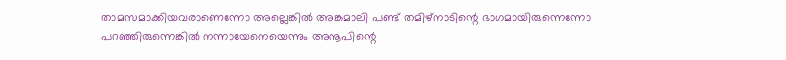താമസമാക്കിയവരാണെന്നോ അല്ലെങ്കില്‍ അങ്കമാലി പണ്ട് തമിഴ്‌നാടിന്റെ ഭാഗമായിരുന്നെന്നോ പറഞ്ഞിരുന്നെങ്കില്‍ നന്നായേനെയെന്നും അനൂപിന്റെ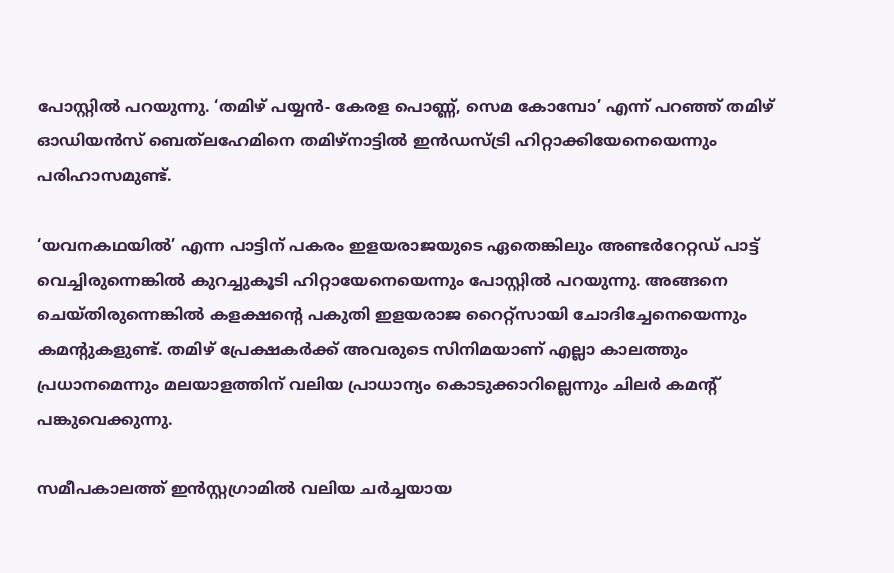പോസ്റ്റില്‍ പറയുന്നു. ‘തമിഴ് പയ്യന്‍- കേരള പൊണ്ണ്, സെമ കോമ്പോ’ എന്ന് പറഞ്ഞ് തമിഴ് ഓഡിയന്‍സ് ബെത്‌ലഹേമിനെ തമിഴ്‌നാട്ടില്‍ ഇന്‍ഡസ്ട്രി ഹിറ്റാക്കിയേനെയെന്നും പരിഹാസമുണ്ട്.

‘യവനകഥയില്‍’ എന്ന പാട്ടിന് പകരം ഇളയരാജയുടെ ഏതെങ്കിലും അണ്ടര്‍റേറ്റഡ് പാട്ട് വെച്ചിരുന്നെങ്കില്‍ കുറച്ചുകൂടി ഹിറ്റായേനെയെന്നും പോസ്റ്റില്‍ പറയുന്നു. അങ്ങനെ ചെയ്തിരുന്നെങ്കില്‍ കളക്ഷന്റെ പകുതി ഇളയരാജ റൈറ്റ്‌സായി ചോദിച്ചേനെയെന്നും കമന്റുകളുണ്ട്. തമിഴ് പ്രേക്ഷകര്‍ക്ക് അവരുടെ സിനിമയാണ് എല്ലാ കാലത്തും പ്രധാനമെന്നും മലയാളത്തിന് വലിയ പ്രാധാന്യം കൊടുക്കാറില്ലെന്നും ചിലര്‍ കമന്റ് പങ്കുവെക്കുന്നു.

സമീപകാലത്ത് ഇന്‍സ്റ്റഗ്രാമില്‍ വലിയ ചര്‍ച്ചയായ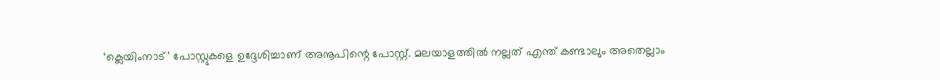‘ക്ലെയിംനാട്’ പോസ്റ്റുകളെ ഉദ്ദേശിച്ചാണ് അനൂപിന്റെ പോസ്റ്റ്. മലയാളത്തില്‍ നല്ലത് എന്ത് കണ്ടാലും അതെല്ലാം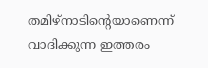തമിഴ്‌നാടിന്റെയാണെന്ന് വാദിക്കുന്ന ഇത്തരം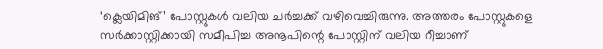‘ക്ലെയിമിങ്’ പോസ്റ്റുകള്‍ വലിയ ചര്‍ച്ചക്ക് വഴിവെച്ചിരുന്നു. അത്തരം പോസ്റ്റുകളെ സര്‍ക്കാസ്റ്റിക്കായി സമീപിച്ച അനൂപിന്റെ പോസ്റ്റിന് വലിയ റീച്ചാണ്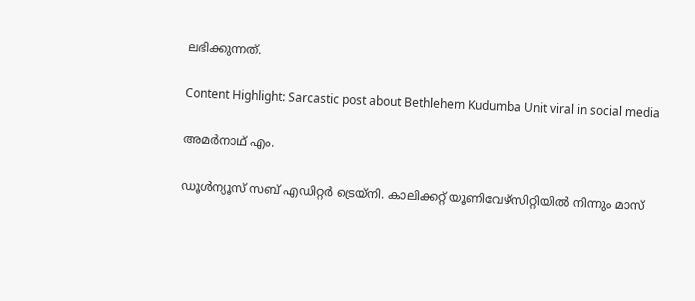ലഭിക്കുന്നത്.

Content Highlight: Sarcastic post about Bethlehem Kudumba Unit viral in social media

അമര്‍നാഥ് എം.

ഡൂള്‍ന്യൂസ് സബ് എഡിറ്റര്‍ ട്രെയ്‌നി. കാലിക്കറ്റ് യൂണിവേഴ്‌സിറ്റിയില്‍ നിന്നും മാസ്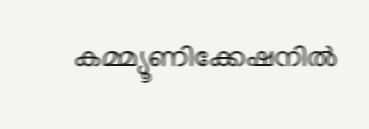കമ്മ്യൂണിക്കേഷനില്‍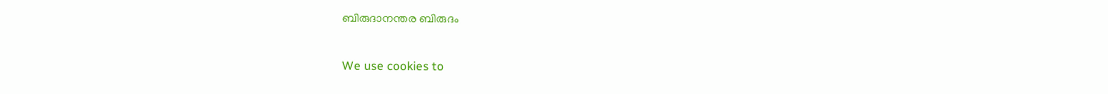ബിരുദാനന്തര ബിരുദം

We use cookies to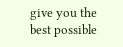give you the best possible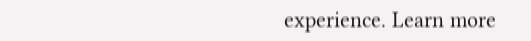experience. Learn more